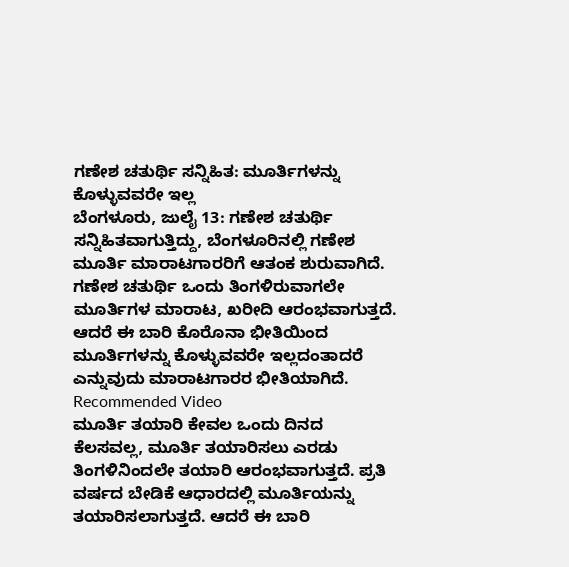ಗಣೇಶ ಚತುರ್ಥಿ ಸನ್ನಿಹಿತ: ಮೂರ್ತಿಗಳನ್ನು ಕೊಳ್ಳುವವರೇ ಇಲ್ಲ
ಬೆಂಗಳೂರು, ಜುಲೈ 13: ಗಣೇಶ ಚತುರ್ಥಿ ಸನ್ನಿಹಿತವಾಗುತ್ತಿದ್ದು, ಬೆಂಗಳೂರಿನಲ್ಲಿ ಗಣೇಶ ಮೂರ್ತಿ ಮಾರಾಟಗಾರರಿಗೆ ಆತಂಕ ಶುರುವಾಗಿದೆ. ಗಣೇಶ ಚತುರ್ಥಿ ಒಂದು ತಿಂಗಳಿರುವಾಗಲೇ ಮೂರ್ತಿಗಳ ಮಾರಾಟ, ಖರೀದಿ ಆರಂಭವಾಗುತ್ತದೆ. ಆದರೆ ಈ ಬಾರಿ ಕೊರೊನಾ ಭೀತಿಯಿಂದ ಮೂರ್ತಿಗಳನ್ನು ಕೊಳ್ಳುವವರೇ ಇಲ್ಲದಂತಾದರೆ ಎನ್ನುವುದು ಮಾರಾಟಗಾರರ ಭೀತಿಯಾಗಿದೆ.
Recommended Video
ಮೂರ್ತಿ ತಯಾರಿ ಕೇವಲ ಒಂದು ದಿನದ ಕೆಲಸವಲ್ಲ, ಮೂರ್ತಿ ತಯಾರಿಸಲು ಎರಡು ತಿಂಗಳಿನಿಂದಲೇ ತಯಾರಿ ಆರಂಭವಾಗುತ್ತದೆ. ಪ್ರತಿ ವರ್ಷದ ಬೇಡಿಕೆ ಆಧಾರದಲ್ಲಿ ಮೂರ್ತಿಯನ್ನು ತಯಾರಿಸಲಾಗುತ್ತದೆ. ಆದರೆ ಈ ಬಾರಿ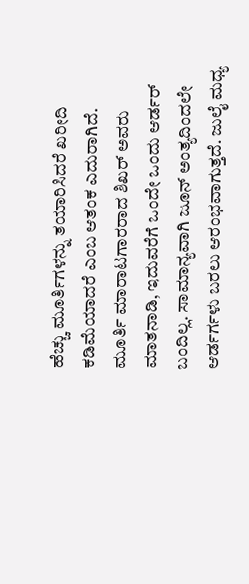ಹೆಚ್ಚು ಮೂರ್ತಿಗಳನ್ನು ತಯಾರಿಸಿದರೆ ಖರೀದಿ ಕಡಿಮೆಯಾದರೆ ಎಂಬ ಆತಂಕ ಎದುರಾಗಿದೆ.
ಮೂರ್ತಿ ಮಾರಾಟಗಾರರಾದ ಶಿಖರ್ ಅವರು ಮಾತನಾಡಿ, ಇದುವರೆಗೆ ಒಂದೇ ಒಂದು ಆರ್ಡರ್ ಬಂದಿಲ್ಲ. ಸಾಮಾನ್ಯವಾಗಿ ಜೂನ್ ಅಂತ್ಯದಿಂದಲೇ ಆರ್ಡರ್ಗಳು ಬರಲು ಆರಂಭವಾಗುತ್ತದೆ. ಜುಲೈ ಮಧ್ಯ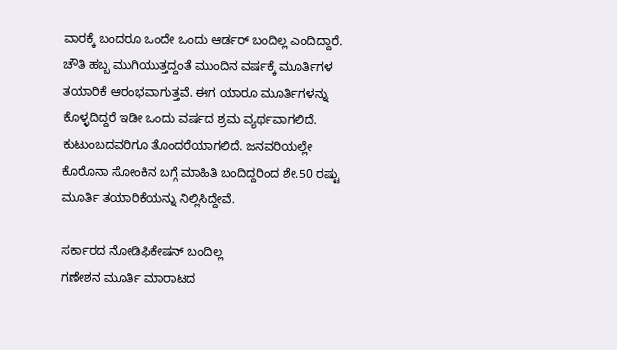ವಾರಕ್ಕೆ ಬಂದರೂ ಒಂದೇ ಒಂದು ಆರ್ಡರ್ ಬಂದಿಲ್ಲ ಎಂದಿದ್ದಾರೆ.
ಚೌತಿ ಹಬ್ಬ ಮುಗಿಯುತ್ತದ್ದಂತೆ ಮುಂದಿನ ವರ್ಷಕ್ಕೆ ಮೂರ್ತಿಗಳ ತಯಾರಿಕೆ ಆರಂಭವಾಗುತ್ತವೆ. ಈಗ ಯಾರೂ ಮೂರ್ತಿಗಳನ್ನು ಕೊಳ್ಳದಿದ್ದರೆ ಇಡೀ ಒಂದು ವರ್ಷದ ಶ್ರಮ ವ್ಯರ್ಥವಾಗಲಿದೆ. ಕುಟುಂಬದವರಿಗೂ ತೊಂದರೆಯಾಗಲಿದೆ. ಜನವರಿಯಲ್ಲೇ ಕೊರೊನಾ ಸೋಂಕಿನ ಬಗ್ಗೆ ಮಾಹಿತಿ ಬಂದಿದ್ದರಿಂದ ಶೇ.50 ರಷ್ಟು ಮೂರ್ತಿ ತಯಾರಿಕೆಯನ್ನು ನಿಲ್ಲಿಸಿದ್ದೇವೆ.

ಸರ್ಕಾರದ ನೋಡಿಫಿಕೇಷನ್ ಬಂದಿಲ್ಲ
ಗಣೇಶನ ಮೂರ್ತಿ ಮಾರಾಟದ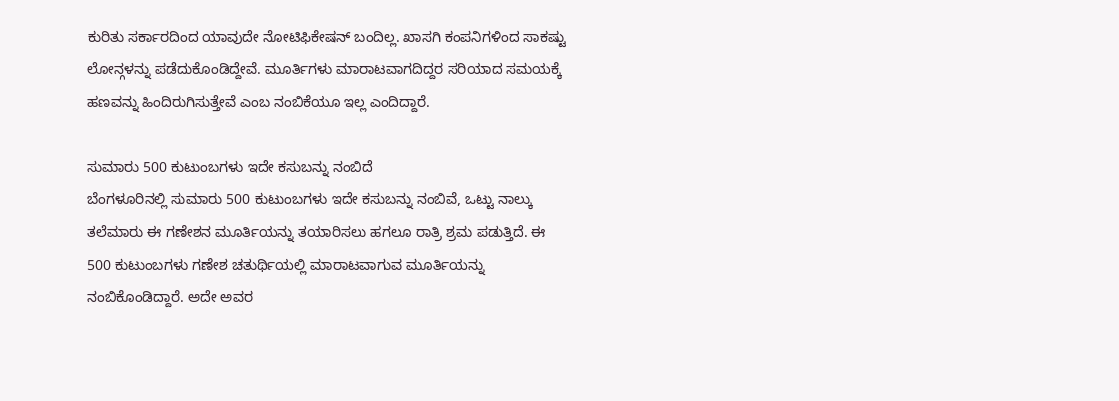ಕುರಿತು ಸರ್ಕಾರದಿಂದ ಯಾವುದೇ ನೋಟಿಫಿಕೇಷನ್ ಬಂದಿಲ್ಲ. ಖಾಸಗಿ ಕಂಪನಿಗಳಿಂದ ಸಾಕಷ್ಟು ಲೋನ್ಗಳನ್ನು ಪಡೆದುಕೊಂಡಿದ್ದೇವೆ. ಮೂರ್ತಿಗಳು ಮಾರಾಟವಾಗದಿದ್ದರ ಸರಿಯಾದ ಸಮಯಕ್ಕೆ ಹಣವನ್ನು ಹಿಂದಿರುಗಿಸುತ್ತೇವೆ ಎಂಬ ನಂಬಿಕೆಯೂ ಇಲ್ಲ ಎಂದಿದ್ದಾರೆ.

ಸುಮಾರು 500 ಕುಟುಂಬಗಳು ಇದೇ ಕಸುಬನ್ನು ನಂಬಿದೆ
ಬೆಂಗಳೂರಿನಲ್ಲಿ ಸುಮಾರು 500 ಕುಟುಂಬಗಳು ಇದೇ ಕಸುಬನ್ನು ನಂಬಿವೆ, ಒಟ್ಟು ನಾಲ್ಕು ತಲೆಮಾರು ಈ ಗಣೇಶನ ಮೂರ್ತಿಯನ್ನು ತಯಾರಿಸಲು ಹಗಲೂ ರಾತ್ರಿ ಶ್ರಮ ಪಡುತ್ತಿದೆ. ಈ 500 ಕುಟುಂಬಗಳು ಗಣೇಶ ಚತುರ್ಥಿಯಲ್ಲಿ ಮಾರಾಟವಾಗುವ ಮೂರ್ತಿಯನ್ನು ನಂಬಿಕೊಂಡಿದ್ದಾರೆ. ಅದೇ ಅವರ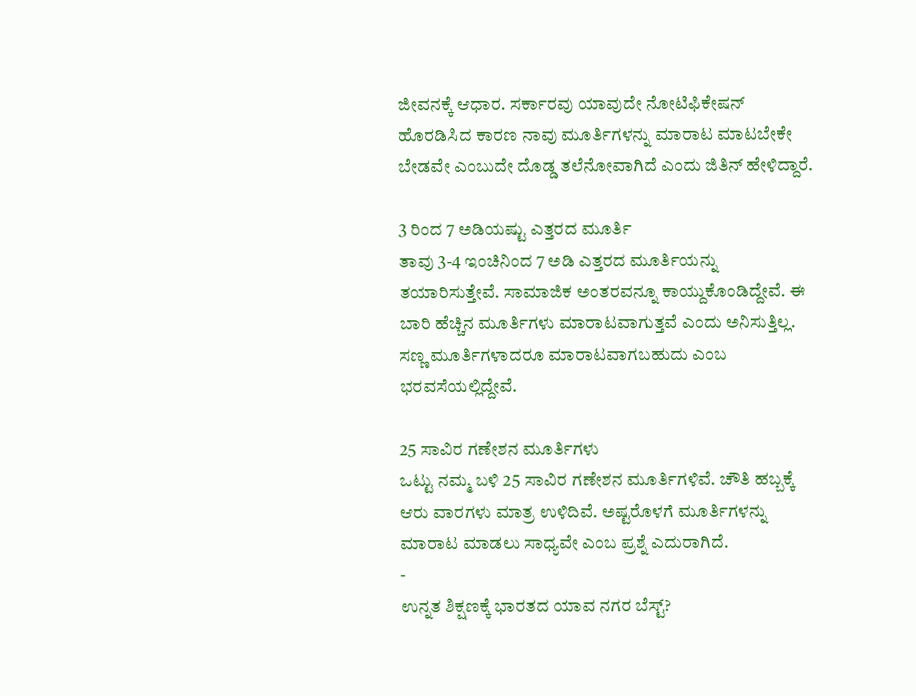ಜೀವನಕ್ಕೆ ಆಧಾರ. ಸರ್ಕಾರವು ಯಾವುದೇ ನೋಟಿಫಿಕೇಷನ್ ಹೊರಡಿಸಿದ ಕಾರಣ ನಾವು ಮೂರ್ತಿಗಳನ್ನು ಮಾರಾಟ ಮಾಟಬೇಕೇ ಬೇಡವೇ ಎಂಬುದೇ ದೊಡ್ಡ ತಲೆನೋವಾಗಿದೆ ಎಂದು ಜಿತಿನ್ ಹೇಳಿದ್ದಾರೆ.

3 ರಿಂದ 7 ಅಡಿಯಷ್ಟು ಎತ್ತರದ ಮೂರ್ತಿ
ತಾವು 3-4 ಇಂಚಿನಿಂದ 7 ಅಡಿ ಎತ್ತರದ ಮೂರ್ತಿಯನ್ನು ತಯಾರಿಸುತ್ತೇವೆ. ಸಾಮಾಜಿಕ ಅಂತರವನ್ನೂ ಕಾಯ್ದುಕೊಂಡಿದ್ದೇವೆ. ಈ ಬಾರಿ ಹೆಚ್ಚಿನ ಮೂರ್ತಿಗಳು ಮಾರಾಟವಾಗುತ್ತವೆ ಎಂದು ಅನಿಸುತ್ತಿಲ್ಲ. ಸಣ್ಣ ಮೂರ್ತಿಗಳಾದರೂ ಮಾರಾಟವಾಗಬಹುದು ಎಂಬ ಭರವಸೆಯಲ್ಲಿದ್ದೇವೆ.

25 ಸಾವಿರ ಗಣೇಶನ ಮೂರ್ತಿಗಳು
ಒಟ್ಟು ನಮ್ಮ ಬಳಿ 25 ಸಾವಿರ ಗಣೇಶನ ಮೂರ್ತಿಗಳಿವೆ. ಚೌತಿ ಹಬ್ಬಕ್ಕೆ ಆರು ವಾರಗಳು ಮಾತ್ರ ಉಳಿದಿವೆ. ಅಷ್ಟರೊಳಗೆ ಮೂರ್ತಿಗಳನ್ನು ಮಾರಾಟ ಮಾಡಲು ಸಾಧ್ಯವೇ ಎಂಬ ಪ್ರಶ್ನೆ ಎದುರಾಗಿದೆ.
-
ಉನ್ನತ ಶಿಕ್ಷಣಕ್ಕೆ ಭಾರತದ ಯಾವ ನಗರ ಬೆಸ್ಟ್?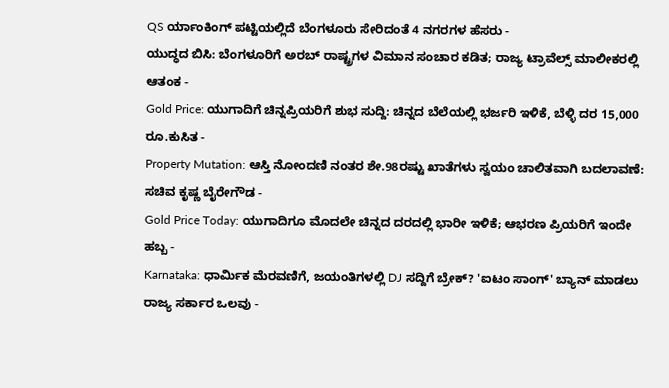QS ರ್ಯಾಂಕಿಂಗ್ ಪಟ್ಟಿಯಲ್ಲಿದೆ ಬೆಂಗಳೂರು ಸೇರಿದಂತೆ 4 ನಗರಗಳ ಹೆಸರು -
ಯುದ್ಧದ ಬಿಸಿ: ಬೆಂಗಳೂರಿಗೆ ಅರಬ್ ರಾಷ್ಟ್ರಗಳ ವಿಮಾನ ಸಂಚಾರ ಕಡಿತ; ರಾಜ್ಯ ಟ್ರಾವೆಲ್ಸ್ ಮಾಲೀಕರಲ್ಲಿ ಆತಂಕ -
Gold Price: ಯುಗಾದಿಗೆ ಚಿನ್ನಪ್ರಿಯರಿಗೆ ಶುಭ ಸುದ್ದಿ: ಚಿನ್ನದ ಬೆಲೆಯಲ್ಲಿ ಭರ್ಜರಿ ಇಳಿಕೆ, ಬೆಳ್ಳಿ ದರ 15,000 ರೂ.ಕುಸಿತ -
Property Mutation: ಆಸ್ತಿ ನೋಂದಣಿ ನಂತರ ಶೇ.98ರಷ್ಟು ಖಾತೆಗಳು ಸ್ವಯಂ ಚಾಲಿತವಾಗಿ ಬದಲಾವಣೆ: ಸಚಿವ ಕೃಷ್ಣ ಬೈರೇಗೌಡ -
Gold Price Today: ಯುಗಾದಿಗೂ ಮೊದಲೇ ಚಿನ್ನದ ದರದಲ್ಲಿ ಭಾರೀ ಇಳಿಕೆ; ಆಭರಣ ಪ್ರಿಯರಿಗೆ ಇಂದೇ ಹಬ್ಬ -
Karnataka: ಧಾರ್ಮಿಕ ಮೆರವಣಿಗೆ, ಜಯಂತಿಗಳಲ್ಲಿ DJ ಸದ್ದಿಗೆ ಬ್ರೇಕ್? 'ಐಟಂ ಸಾಂಗ್' ಬ್ಯಾನ್ ಮಾಡಲು ರಾಜ್ಯ ಸರ್ಕಾರ ಒಲವು -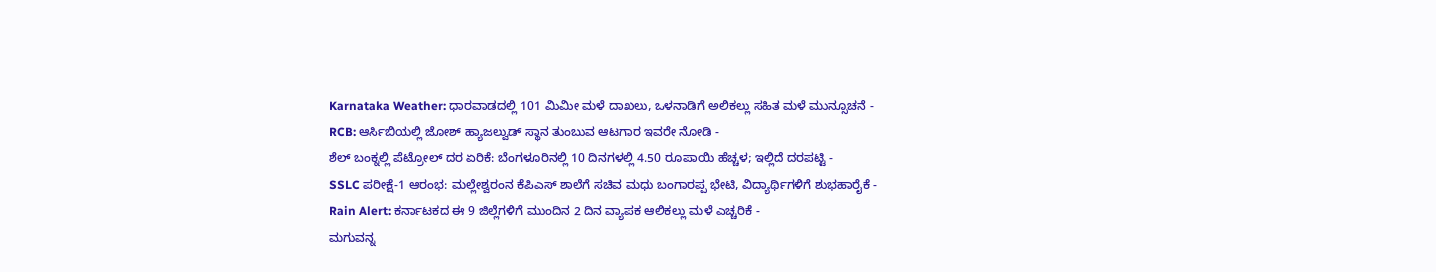Karnataka Weather: ಧಾರವಾಡದಲ್ಲಿ 101 ಮಿಮೀ ಮಳೆ ದಾಖಲು, ಒಳನಾಡಿಗೆ ಅಲಿಕಲ್ಲು ಸಹಿತ ಮಳೆ ಮುನ್ಸೂಚನೆ -
RCB: ಆರ್ಸಿಬಿಯಲ್ಲಿ ಜೋಶ್ ಹ್ಯಾಜಲ್ವುಡ್ ಸ್ಥಾನ ತುಂಬುವ ಆಟಗಾರ ಇವರೇ ನೋಡಿ -
ಶೆಲ್ ಬಂಕ್ನಲ್ಲಿ ಪೆಟ್ರೋಲ್ ದರ ಏರಿಕೆ: ಬೆಂಗಳೂರಿನಲ್ಲಿ 10 ದಿನಗಳಲ್ಲಿ 4.50 ರೂಪಾಯಿ ಹೆಚ್ಚಳ; ಇಲ್ಲಿದೆ ದರಪಟ್ಟಿ -
SSLC ಪರೀಕ್ಷೆ-1 ಆರಂಭ: ಮಲ್ಲೇಶ್ವರಂನ ಕೆಪಿಎಸ್ ಶಾಲೆಗೆ ಸಚಿವ ಮಧು ಬಂಗಾರಪ್ಪ ಭೇಟಿ, ವಿದ್ಯಾರ್ಥಿಗಳಿಗೆ ಶುಭಹಾರೈಕೆ -
Rain Alert: ಕರ್ನಾಟಕದ ಈ 9 ಜಿಲ್ಲೆಗಳಿಗೆ ಮುಂದಿನ 2 ದಿನ ವ್ಯಾಪಕ ಆಲಿಕಲ್ಲು ಮಳೆ ಎಚ್ಚರಿಕೆ -
ಮಗುವನ್ನ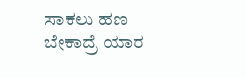ಸಾಕಲು ಹಣ ಬೇಕಾದ್ರೆ ಯಾರ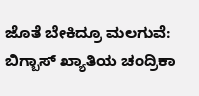ಜೊತೆ ಬೇಕಿದ್ರೂ ಮಲಗುವೆ: ಬಿಗ್ಬಾಸ್ ಖ್ಯಾತಿಯ ಚಂದ್ರಿಕಾ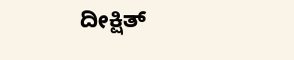ದೀಕ್ಷಿತ್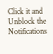Click it and Unblock the Notifications